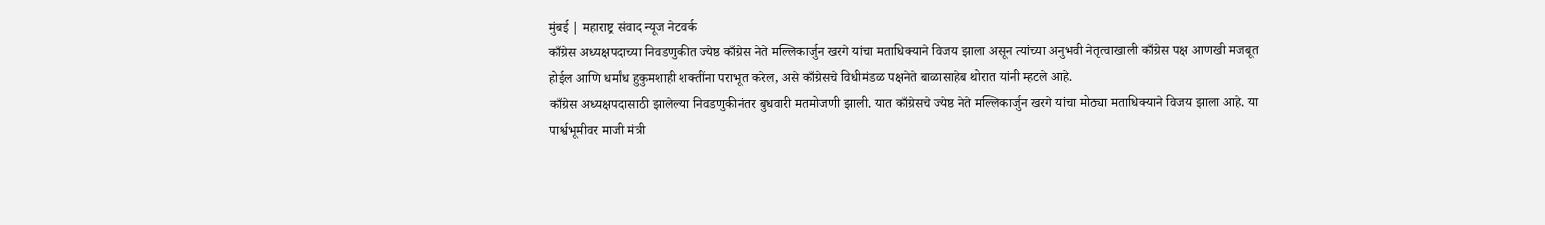मुंबई | महाराष्ट्र संवाद न्यूज नेटवर्क
काँग्रेस अध्यक्षपदाच्या निवडणुकीत ज्येष्ठ काँग्रेस नेते मल्लिकार्जुन खरगे यांचा मताधिक्याने विजय झाला असून त्यांच्या अनुभवी नेतृत्वाखाली काँग्रेस पक्ष आणखी मजबूत होईल आणि धर्मांध हुकुमशाही शक्तींना पराभूत करेल, असे काँग्रेसचे विधीमंडळ पक्षनेते बाळासाहेब थोरात यांनी म्हटले आहे.
काँग्रेस अध्यक्षपदासाठी झालेल्या निवडणुकीनंतर बुधवारी मतमोजणी झाली. यात काँग्रेसचे ज्येष्ठ नेते मल्लिकार्जुन खरगे यांचा मोठ्या मताधिक्याने विजय झाला आहे. या पार्श्वभूमीवर माजी मंत्री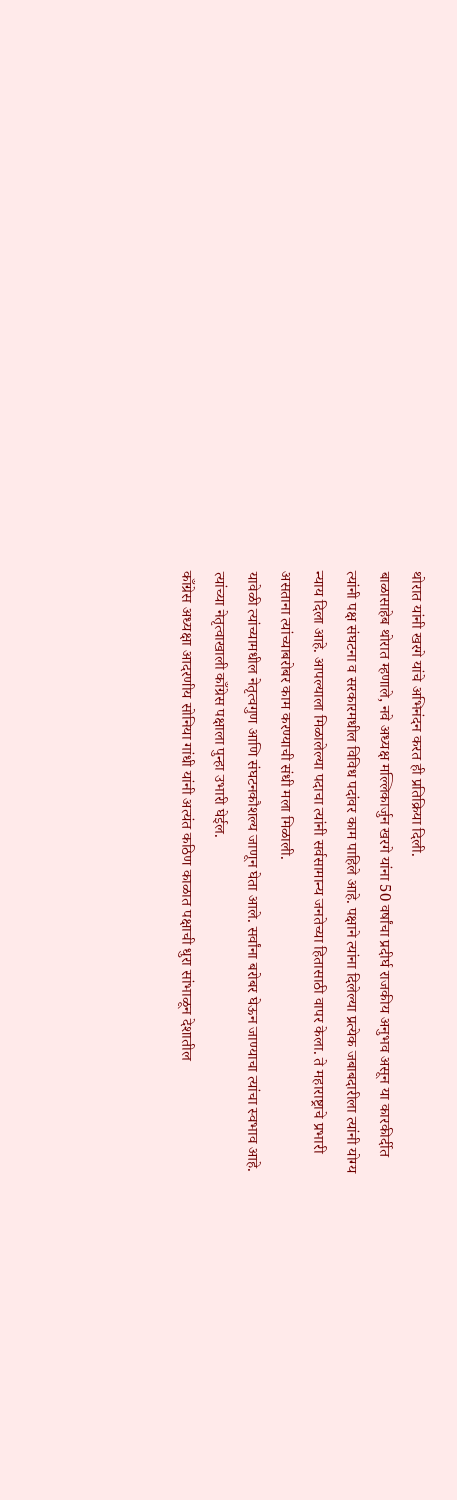थोरात यांनी खरगे यांचे अभिनंदन करत ही प्रतिक्रिया दिली.
बाळासाहेब थोरात म्हणाले, नवे अध्यक्ष मल्लिकार्जुन खरगे यांना 50 वर्षांचा प्रदीर्घ राजकीय अनुभव असून या कारकीर्दीत त्यांनी पक्ष संघटना व सरकारमधील विविध पदांवर काम पाहिले आहे. पक्षाने त्यांना दिलेल्या प्रत्येक जबाबदारीला त्यांनी योग्य न्याय दिला आहे. आपल्याला मिळालेल्या पदाचा त्यांनी सर्वसामान्य जनतेच्या हितासाठी वापर केला. ते महाराष्ट्राचे प्रभारी असताना त्यांच्याबरोबर काम करण्याची संधी मला मिळाली.
यावेळी त्यांच्यामधील नेतृत्वगुण आणि संघटनकौशल्य जाणून घेता आले. सर्वांना बरोबर घेऊन जाण्याचा त्यांचा स्वभाव आहे. त्यांच्या नेतृत्वाखाली काँग्रेस पक्षाला पुन्हा उभारी घेईल.
काँग्रेस अध्यक्षा आदरणीय सोनिया गांधी यांनी अत्यंत कठिण काळात पक्षाची धुरा सांभाळून देशातील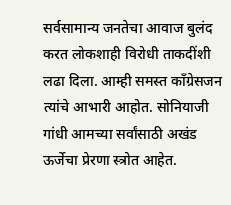सर्वसामान्य जनतेचा आवाज बुलंद करत लोकशाही विरोधी ताकदींशी लढा दिला. आम्ही समस्त काँग्रेसजन त्यांचे आभारी आहोत. सोनियाजी गांधी आमच्या सर्वांसाठी अखंड ऊर्जेचा प्रेरणा स्त्रोत आहेत.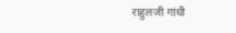राहुलजी गांधी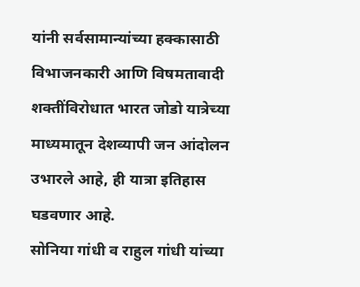यांनी सर्वसामान्यांच्या हक्कासाठी विभाजनकारी आणि विषमतावादी शक्तींविरोधात भारत जोडो यात्रेच्या माध्यमातून देशव्यापी जन आंदोलन उभारले आहे, ही यात्रा इतिहास घडवणार आहे.
सोनिया गांधी व राहुल गांधी यांच्या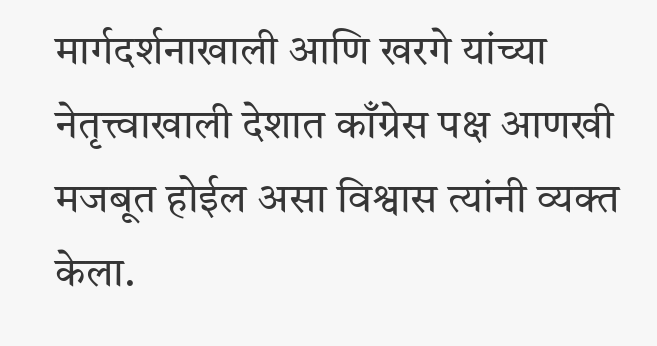मार्गदर्शनाखाली आणि खरगे यांच्या नेतृत्त्वाखाली देशात काँग्रेस पक्ष आणखी मजबूत होईल असा विश्वास त्यांनी व्यक्त केला.